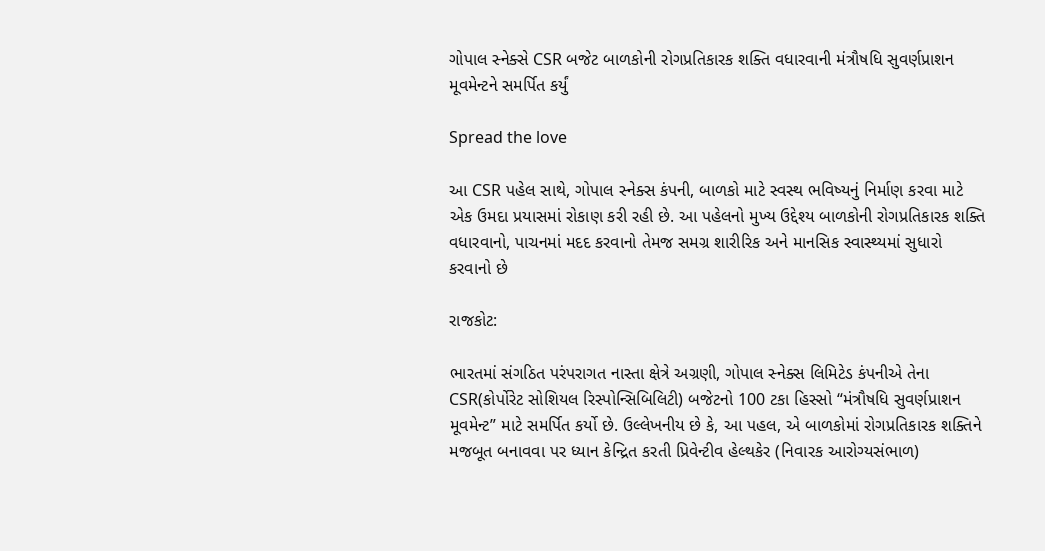ગોપાલ સ્નેક્સે CSR બજેટ બાળકોની રોગપ્રતિકારક શક્તિ વધારવાની મંત્રૌષધિ સુવર્ણપ્રાશન મૂવમેન્ટને સમર્પિત કર્યું

Spread the love

આ CSR પહેલ સાથે, ગોપાલ સ્નેક્સ કંપની, બાળકો માટે સ્વસ્થ ભવિષ્યનું નિર્માણ કરવા માટે એક ઉમદા પ્રયાસમાં રોકાણ કરી રહી છે. આ પહેલનો મુખ્ય ઉદ્દેશ્ય બાળકોની રોગપ્રતિકારક શક્તિ વધારવાનો, પાચનમાં મદદ કરવાનો તેમજ સમગ્ર શારીરિક અને માનસિક સ્વાસ્થ્યમાં સુધારો કરવાનો છે

રાજકોટ:

ભારતમાં સંગઠિત પરંપરાગત નાસ્તા ક્ષેત્રે અગ્રણી, ગોપાલ સ્નેક્સ લિમિટેડ કંપનીએ તેના CSR(કોર્પોરેટ સોશિયલ રિસ્પોન્સિબિલિટી) બજેટનો 100 ટકા હિસ્સો “મંત્રૌષધિ સુવર્ણપ્રાશન મૂવમેન્ટ” માટે સમર્પિત કર્યો છે. ઉલ્લેખનીય છે કે, આ પહલ, એ બાળકોમાં રોગપ્રતિકારક શક્તિને મજબૂત બનાવવા પર ધ્યાન કેન્દ્રિત કરતી પ્રિવેન્ટીવ હેલ્થકેર (નિવારક આરોગ્યસંભાળ)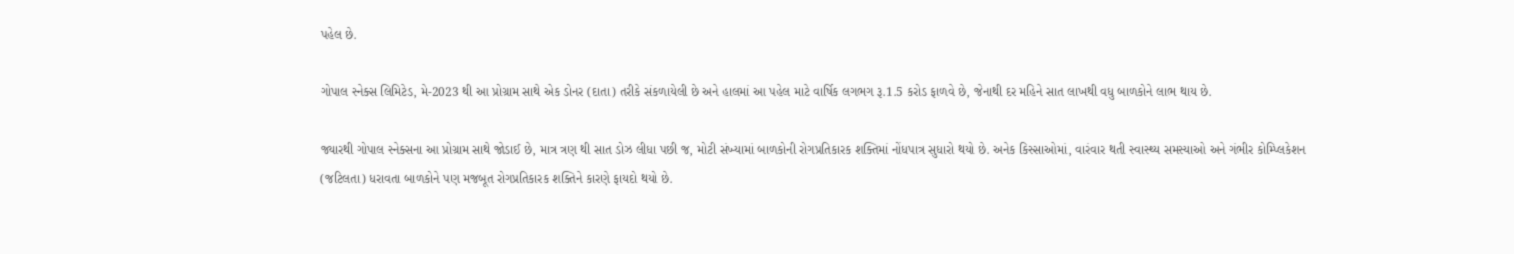પહેલ છે.

ગોપાલ સ્નેક્સ લિમિટેડ, મે-2023 થી આ પ્રોગ્રામ સાથે એક ડોનર (દાતા) તરીકે સંકળાયેલી છે અને હાલમાં આ પહેલ માટે વાર્ષિક લગભગ રૂ.1.5 કરોડ ફાળવે છે, જેનાથી દર મહિને સાત લાખથી વધુ બાળકોને લાભ થાય છે.

જ્યારથી ગોપાલ સ્નેક્સના આ પ્રોગ્રામ સાથે જોડાઈ છે, માત્ર ત્રણ થી સાત ડોઝ લીધા પછી જ, મોટી સંખ્યામાં બાળકોની રોગપ્રતિકારક શક્તિમાં નોંધપાત્ર સુધારો થયો છે. અનેક કિસ્સાઓમાં, વારંવાર થતી સ્વાસ્થ્ય સમસ્યાઓ અને ગંભીર કોમ્પ્લિકેશન (જટિલતા) ધરાવતા બાળકોને પણ મજબૂત રોગપ્રતિકારક શક્તિને કારણે ફાયદો થયો છે.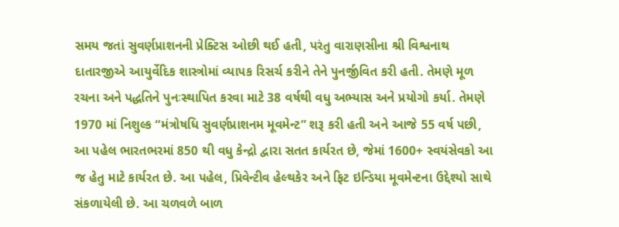સમય જતાં સુવર્ણપ્રાશનની પ્રેક્ટિસ ઓછી થઈ હતી, પરંતુ વારાણસીના શ્રી વિશ્વનાથ દાતારજીએ આયુર્વેદિક શાસ્ત્રોમાં વ્યાપક રિસર્ચ કરીને તેને પુનર્જીવિત કરી હતી. તેમણે મૂળ રચના અને પદ્ધતિને પુનઃસ્થાપિત કરવા માટે 38 વર્ષથી વધુ અભ્યાસ અને પ્રયોગો કર્યા. તેમણે 1970 માં નિશુલ્ક “મંત્રોષધિ સુવર્ણપ્રાશનમ મૂવમેન્ટ” શરૂ કરી હતી અને આજે 55 વર્ષ પછી, આ પહેલ ભારતભરમાં 850 થી વધુ કેન્દ્રો દ્વારા સતત કાર્યરત છે, જેમાં 1600+ સ્વયંસેવકો આ જ હેતુ માટે કાર્યરત છે. આ પહેલ, પ્રિવેન્ટીવ હેલ્થકેર અને ફિટ ઇન્ડિયા મૂવમેન્ટના ઉદ્દેશ્યો સાથે સંકળાયેલી છે. આ ચળવળે બાળ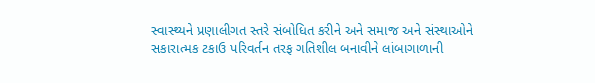સ્વાસ્થ્યને પ્રણાલીગત સ્તરે સંબોધિત કરીને અને સમાજ અને સંસ્થાઓને સકારાત્મક ટકાઉ પરિવર્તન તરફ ગતિશીલ બનાવીને લાંબાગાળાની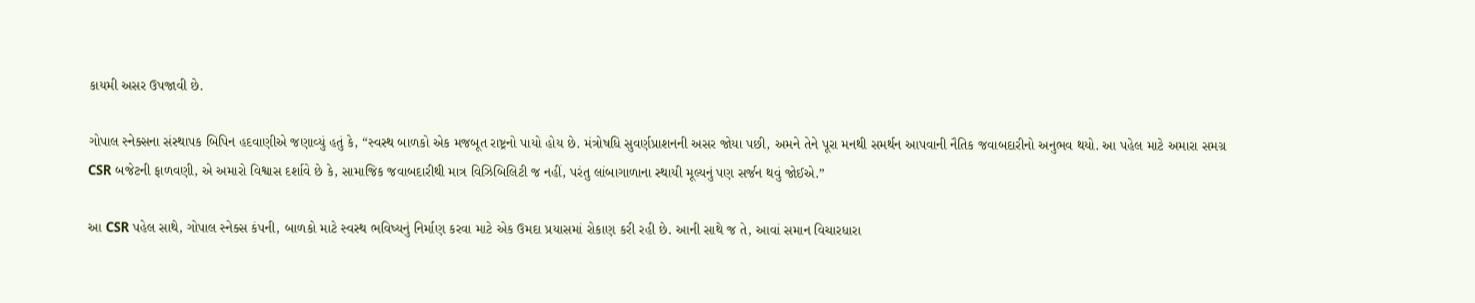કાયમી અસર ઉપજાવી છે.

ગોપાલ સ્નેક્સના સંસ્થાપક બિપિન હદવાણીએ જણાવ્યું હતું કે, “સ્વસ્થ બાળકો એક મજબૂત રાષ્ટ્રનો પાયો હોય છે. મંત્રોષધિ સુવર્ણપ્રાશનની અસર જોયા પછી, અમને તેને પૂરા મનથી સમર્થન આપવાની નૈતિક જવાબદારીનો અનુભવ થયો. આ પહેલ માટે અમારા સમગ્ર CSR બજેટની ફાળવણી, એ અમારો વિશ્વાસ દર્શાવે છે કે, સામાજિક જવાબદારીથી માત્ર વિઝિબિલિટી જ નહીં, પરંતુ લાંબાગાળાના સ્થાયી મૂલ્યનું પણ સર્જન થવું જોઈએ.”

આ CSR પહેલ સાથે, ગોપાલ સ્નેક્સ કંપની, બાળકો માટે સ્વસ્થ ભવિષ્યનું નિર્માણ કરવા માટે એક ઉમદા પ્રયાસમાં રોકાણ કરી રહી છે. આની સાથે જ તે, આવાં સમાન વિચારધારા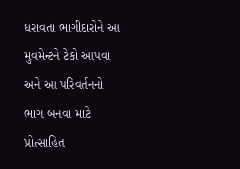ધરાવતા ભાગીદારોને આ મુવમેન્ટને ટેકો આપવા અને આ પરિવર્તનનો ભાગ બનવા માટે પ્રોત્સાહિત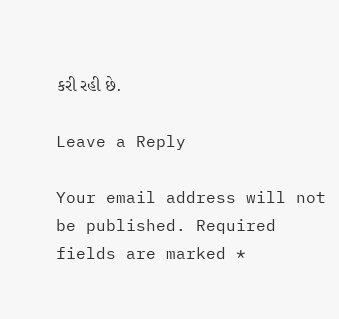કરી રહી છે.

Leave a Reply

Your email address will not be published. Required fields are marked *